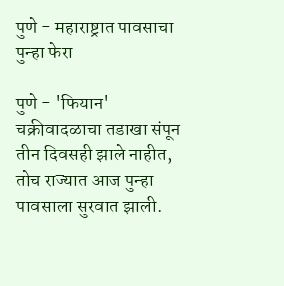पुणे - महाराष्ट्रात पावसाचा पुन्हा फेरा

पुणे - 'फियान' चक्रीवादळाचा तडाखा संपून तीन दिवसही झाले नाहीत, तोच राज्यात आज पुन्हा पावसाला सुरवात झाली.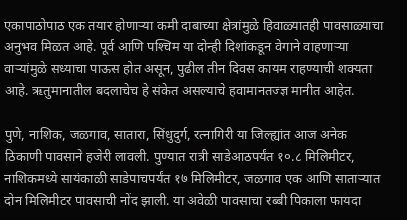एकापाठोपाठ एक तयार होणाऱ्या कमी दाबाच्या क्षेत्रांमुळे हिवाळ्यातही पावसाळ्याचा अनुभव मिळत आहे. पूर्व आणि पश्‍चिम या दोन्ही दिशांकडून वेगाने वाहणाऱ्या वाऱ्यांमुळे सध्याचा पाऊस होत असून, पुढील तीन दिवस कायम राहण्याची शक्‍यता आहे. ऋतुमानातील बदलाचेच हे संकेत असल्याचे हवामानतज्ज्ञ मानीत आहेत.

पुणे, नाशिक, जळगाव, सातारा, सिंधुदुर्ग, रत्नागिरी या जिल्ह्यांत आज अनेक ठिकाणी पावसाने हजेरी लावली. पुण्यात रात्री साडेआठपर्यंत १०.८ मिलिमीटर, नाशिकमध्ये सायंकाळी साडेपाचपर्यंत १७ मिलिमीटर, जळगाव एक आणि साताऱ्यात दोन मिलिमीटर पावसाची नोंद झाली. या अवेळी पावसाचा रब्बी पिकाला फायदा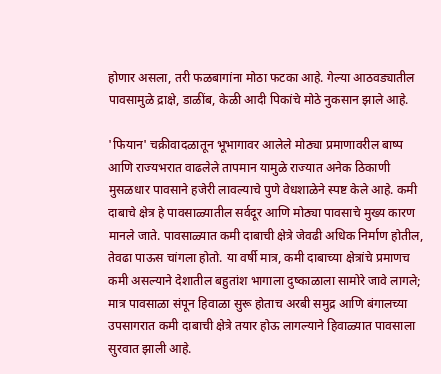होणार असला, तरी फळबागांना मोठा फटका आहे. गेल्या आठवड्यातील पावसामुळे द्राक्षे, डाळींब, केळी आदी पिकांचे मोठे नुकसान झाले आहे.

'फियान' चक्रीवादळातून भूभागावर आलेले मोठ्या प्रमाणावरील बाष्प आणि राज्यभरात वाढलेले तापमान यामुळे राज्यात अनेक ठिकाणी मुसळधार पावसाने हजेरी लावल्याचे पुणे वेधशाळेने स्पष्ट केले आहे. कमी दाबाचे क्षेत्र हे पावसाळ्यातील सर्वदूर आणि मोठ्या पावसाचे मुख्य कारण मानले जाते. पावसाळ्यात कमी दाबाची क्षेत्रे जेवढी अधिक निर्माण होतील, तेवढा पाऊस चांगला होतो. या वर्षी मात्र, कमी दाबाच्या क्षेत्रांचे प्रमाणच कमी असल्याने देशातील बहुतांश भागाला दुष्काळाला सामोरे जावे लागले; मात्र पावसाळा संपून हिवाळा सुरू होताच अरबी समुद्र आणि बंगालच्या उपसागरात कमी दाबाची क्षेत्रे तयार होऊ लागल्याने हिवाळ्यात पावसाला सुरवात झाली आहे.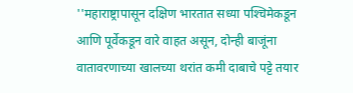''महाराष्ट्रापासून दक्षिण भारतात सध्या पश्‍चिमेकडून आणि पूर्वेकडून वारे वाहत असून, दोन्ही बाजूंना वातावरणाच्या खालच्या थरांत कमी दाबाचे पट्टे तयार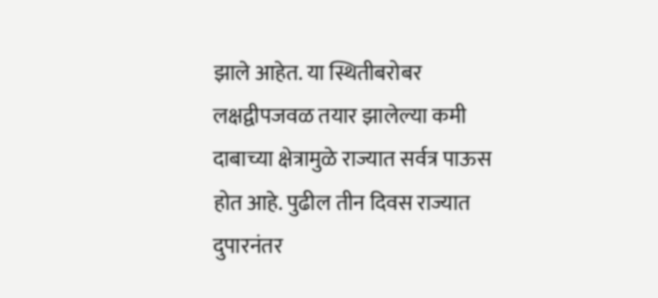झाले आहेत. या स्थितीबरोबर लक्षद्वीपजवळ तयार झालेल्या कमी दाबाच्या क्षेत्रामुळे राज्यात सर्वत्र पाऊस होत आहे. पुढील तीन दिवस राज्यात दुपारनंतर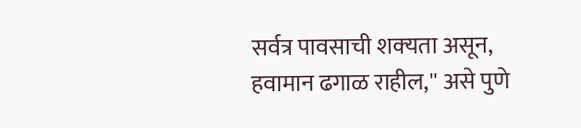सर्वत्र पावसाची शक्‍यता असून, हवामान ढगाळ राहील,'' असे पुणे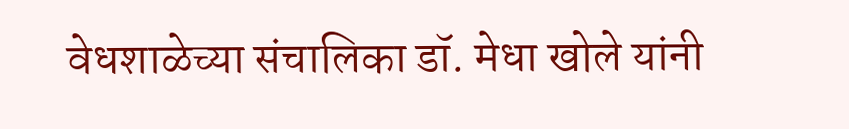वेधशाळेच्या संचालिका डॉ. मेधा खोले यांनी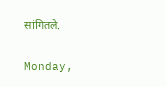सांगितले.

Monday,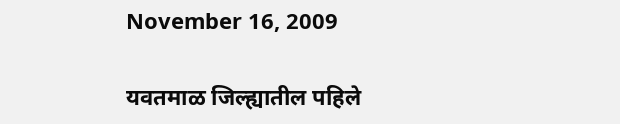November 16, 2009

यवतमाळ जिल्ह्यातील पहिले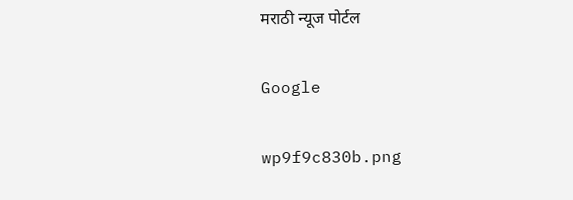मराठी न्यूज पोर्टल

Google

wp9f9c830b.png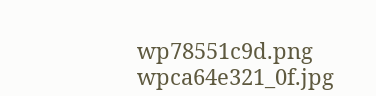wp78551c9d.png
wpca64e321_0f.jpg